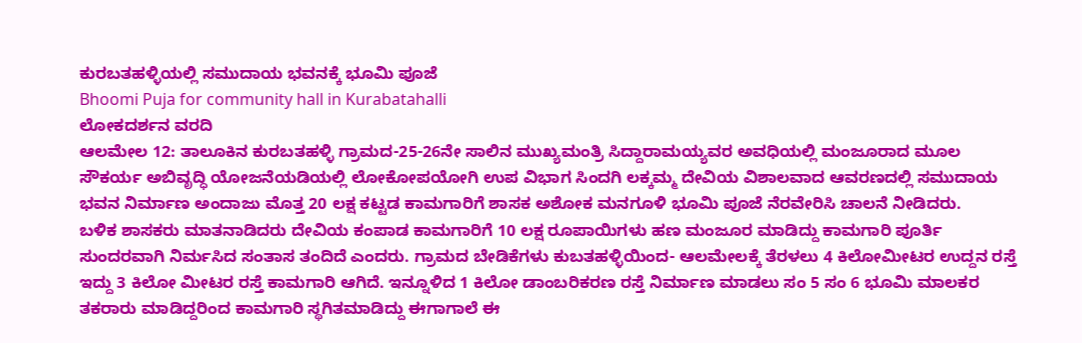ಕುರಬತಹಳ್ಳಿಯಲ್ಲಿ ಸಮುದಾಯ ಭವನಕ್ಕೆ ಭೂಮಿ ಪೂಜೆ
Bhoomi Puja for community hall in Kurabatahalli
ಲೋಕದರ್ಶನ ವರದಿ
ಆಲಮೇಲ 12: ತಾಲೂಕಿನ ಕುರಬತಹಳ್ಳಿ ಗ್ರಾಮದ-25-26ನೇ ಸಾಲಿನ ಮುಖ್ಯಮಂತ್ರಿ ಸಿದ್ದಾರಾಮಯ್ಯವರ ಅವಧಿಯಲ್ಲಿ ಮಂಜೂರಾದ ಮೂಲ ಸೌಕರ್ಯ ಅಬಿವೃದ್ಧಿ ಯೋಜನೆಯಡಿಯಲ್ಲಿ ಲೋಕೋಪಯೋಗಿ ಉಪ ವಿಭಾಗ ಸಿಂದಗಿ ಲಕ್ಕಮ್ಮ ದೇವಿಯ ವಿಶಾಲವಾದ ಆವರಣದಲ್ಲಿ ಸಮುದಾಯ ಭವನ ನಿರ್ಮಾಣ ಅಂದಾಜು ಮೊತ್ತ 20 ಲಕ್ಷ ಕಟ್ಟಡ ಕಾಮಗಾರಿಗೆ ಶಾಸಕ ಅಶೋಕ ಮನಗೂಳಿ ಭೂಮಿ ಪೂಜೆ ನೆರವೇರಿಸಿ ಚಾಲನೆ ನೀಡಿದರು.
ಬಳಿಕ ಶಾಸಕರು ಮಾತನಾಡಿದರು ದೇವಿಯ ಕಂಪಾಡ ಕಾಮಗಾರಿಗೆ 10 ಲಕ್ಷ ರೂಪಾಯಿಗಳು ಹಣ ಮಂಜೂರ ಮಾಡಿದ್ದು ಕಾಮಗಾರಿ ಪೂರ್ತಿ ಸುಂದರವಾಗಿ ನಿರ್ಮಸಿದ ಸಂತಾಸ ತಂದಿದೆ ಎಂದರು. ಗ್ರಾಮದ ಬೇಡಿಕೆಗಳು ಕುಬತಹಳ್ಳಿಯಿಂದ- ಆಲಮೇಲಕ್ಕೆ ತೆರಳಲು 4 ಕಿಲೋಮೀಟರ ಉದ್ದನ ರಸ್ತೆ ಇದ್ದು 3 ಕಿಲೋ ಮೀಟರ ರಸ್ತೆ ಕಾಮಗಾರಿ ಆಗಿದೆ. ಇನ್ನೂಳಿದ 1 ಕಿಲೋ ಡಾಂಬರಿಕರಣ ರಸ್ತೆ ನಿರ್ಮಾಣ ಮಾಡಲು ಸಂ 5 ಸಂ 6 ಭೂಮಿ ಮಾಲಕರ ತಕರಾರು ಮಾಡಿದ್ದರಿಂದ ಕಾಮಗಾರಿ ಸ್ಥಗಿತಮಾಡಿದ್ದು ಈಗಾಗಾಲೆ ಈ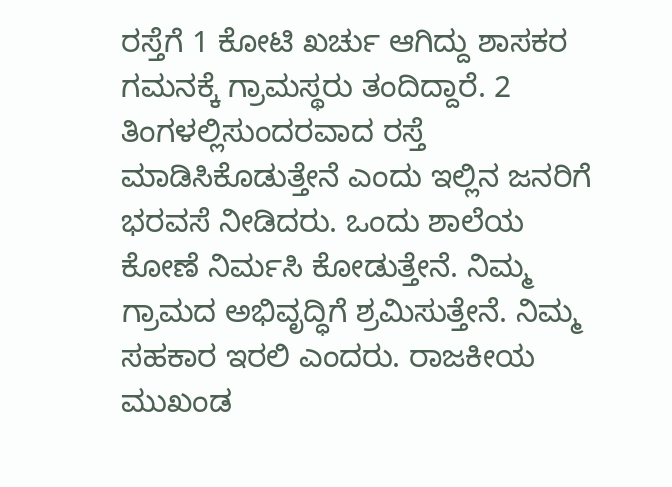ರಸ್ತೆಗೆ 1 ಕೋಟಿ ಖರ್ಚು ಆಗಿದ್ದು ಶಾಸಕರ ಗಮನಕ್ಕೆ ಗ್ರಾಮಸ್ಥರು ತಂದಿದ್ದಾರೆ. 2 ತಿಂಗಳಲ್ಲಿಸುಂದರವಾದ ರಸ್ತೆ ಮಾಡಿಸಿಕೊಡುತ್ತೇನೆ ಎಂದು ಇಲ್ಲಿನ ಜನರಿಗೆ ಭರವಸೆ ನೀಡಿದರು. ಒಂದು ಶಾಲೆಯ ಕೋಣೆ ನಿರ್ಮಸಿ ಕೋಡುತ್ತೇನೆ. ನಿಮ್ಮ ಗ್ರಾಮದ ಅಭಿವೃದ್ಧಿಗೆ ಶ್ರಮಿಸುತ್ತೇನೆ. ನಿಮ್ಮ ಸಹಕಾರ ಇರಲಿ ಎಂದರು. ರಾಜಕೀಯ ಮುಖಂಡ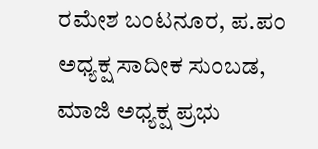ರಮೇಶ ಬಂಟನೂರ, ಪ.ಪಂ ಅಧ್ಯಕ್ಷ ಸಾದೀಕ ಸುಂಬಡ, ಮಾಜಿ ಅಧ್ಯಕ್ಷ ಪ್ರಭು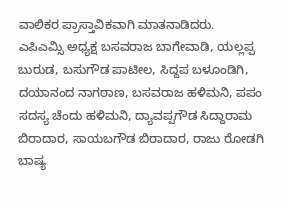ವಾಲಿಕರ ಪ್ರಾಸ್ತಾವಿಕವಾಗಿ ಮಾತನಾಡಿದರು.
ಎಪಿಎಮ್ಸಿ ಅಧ್ಯಕ್ಷ ಬಸವರಾಜ ಬಾಗೇವಾಡಿ, ಯಲ್ಲಪ್ಪ ಬುರುಡ, ಬಸುಗೌಡ ಪಾಟೀಲ, ಸಿದ್ದಪ ಬಳೂಂಡಿಗಿ, ದಯಾನಂದ ನಾಗಠಾಣ, ಬಸವರಾಜ ಹಳಿಮನಿ, ಪಪಂ ಸದಸ್ಯ ಚೆಂದು ಹಳಿಮನಿ, ದ್ಯಾವಪ್ಪಗೌಡ ಸಿದ್ದಾರಾಮ ಬಿರಾದಾರ, ಸಾಯಬಗೌಡ ಬಿರಾದಾರ, ರಾಜು ರೋಡಗಿ ಬಾಷ್ಯ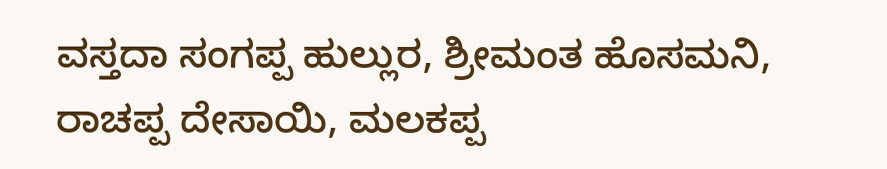ವಸ್ತದಾ ಸಂಗಪ್ಪ ಹುಲ್ಲುರ, ಶ್ರೀಮಂತ ಹೊಸಮನಿ, ರಾಚಪ್ಪ ದೇಸಾಯಿ, ಮಲಕಪ್ಪ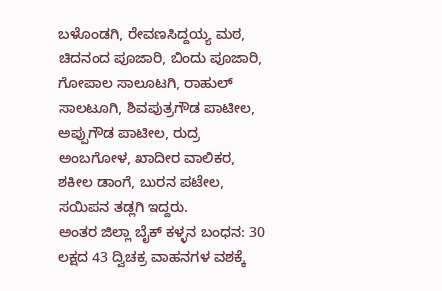ಬಳೊಂಡಗಿ, ರೇವಣಸಿದ್ದಯ್ಯ ಮಠ, ಚಿದನಂದ ಪೂಜಾರಿ, ಬಿಂದು ಪೂಜಾರಿ, ಗೋಪಾಲ ಸಾಲೂಟಗಿ, ರಾಹುಲ್ ಸಾಲಟೂಗಿ, ಶಿವಪುತ್ರಗೌಡ ಪಾಟೀಲ, ಅಪ್ಪುಗೌಡ ಪಾಟೀಲ, ರುದ್ರ ಅಂಬಗೋಳ, ಖಾದೀರ ವಾಲಿಕರ, ಶಕೀಲ ಡಾಂಗೆ, ಬುರನ ಪಟೇಲ, ಸಯಿಪನ ತಡ್ಲಗಿ ಇದ್ದರು.
ಅಂತರ ಜಿಲ್ಲಾ ಬೈಕ್ ಕಳ್ಳನ ಬಂಧನ: 30 ಲಕ್ಷದ 43 ದ್ವಿಚಕ್ರ ವಾಹನಗಳ ವಶಕ್ಕೆ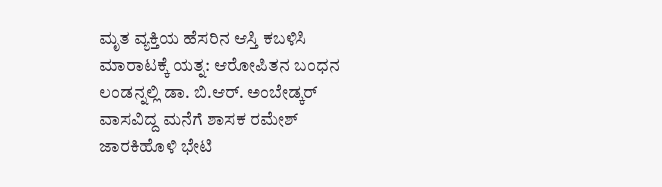ಮೃತ ವ್ಯಕ್ತಿಯ ಹೆಸರಿನ ಆಸ್ತಿ ಕಬಳಿಸಿ ಮಾರಾಟಕ್ಕೆ ಯತ್ನ: ಆರೋಪಿತನ ಬಂಧನ
ಲಂಡನ್ನಲ್ಲಿ ಡಾ. ಬಿ.ಆರ್. ಅಂಬೇಡ್ಕರ್ ವಾಸವಿದ್ದ ಮನೆಗೆ ಶಾಸಕ ರಮೇಶ್ ಜಾರಕಿಹೊಳಿ ಭೇಟಿ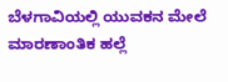ಬೆಳಗಾವಿಯಲ್ಲಿ ಯುವಕನ ಮೇಲೆ ಮಾರಣಾಂತಿಕ ಹಲ್ಲೆ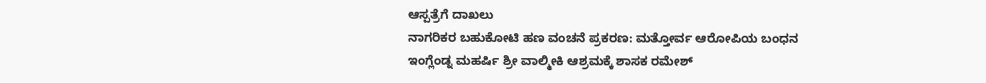ಆಸ್ಪತ್ರೆಗೆ ದಾಖಲು
ನಾಗರಿಕರ ಬಹುಕೋಟಿ ಹಣ ವಂಚನೆ ಪ್ರಕರಣ: ಮತ್ತೋರ್ವ ಆರೋಪಿಯ ಬಂಧನ
ಇಂಗ್ಲೆಂಡ್ನ ಮಹರ್ಷಿ ಶ್ರೀ ವಾಲ್ಮೀಕಿ ಆಶ್ರಮಕ್ಕೆ ಶಾಸಕ ರಮೇಶ್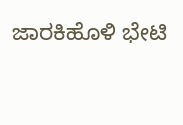ಜಾರಕಿಹೊಳಿ ಭೇಟಿ